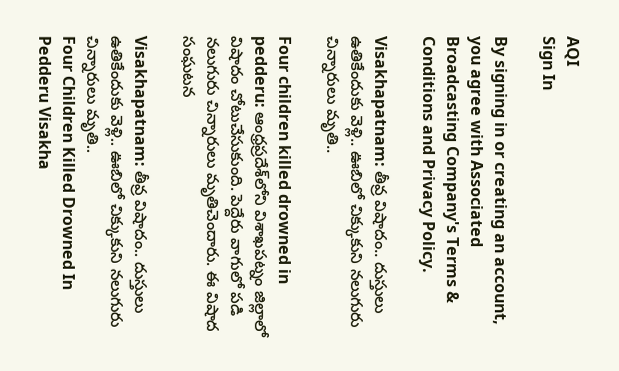AQI
Sign In

By signing in or creating an account, you agree with Associated Broadcasting Company's Terms & Conditions and Privacy Policy.

Visakhapatnam: తీవ్ర విషాదం.. దుస్తులు ఉతికేందుకు వెళ్లి.. ఊబిలో చిక్కుకుని నలుగురు చిన్నారులు మృతి..

Four children killed drowned in pedderu: ఆంధ్రప్రదేశ్‌లోని విశాఖపట్నం జిల్లాలో విషాదం చోటుచేసుకుంది. పెద్దేరు వాగులో పడి నలుగురు చిన్నారులు మృతిచెందారు. ఈ విషాద సంఘటన

Visakhapatnam: తీవ్ర విషాదం.. దుస్తులు ఉతికేందుకు వెళ్లి.. ఊబిలో చిక్కుకుని నలుగురు చిన్నారులు మృతి..
Four Children Killed Drowned In Pedderu Visakha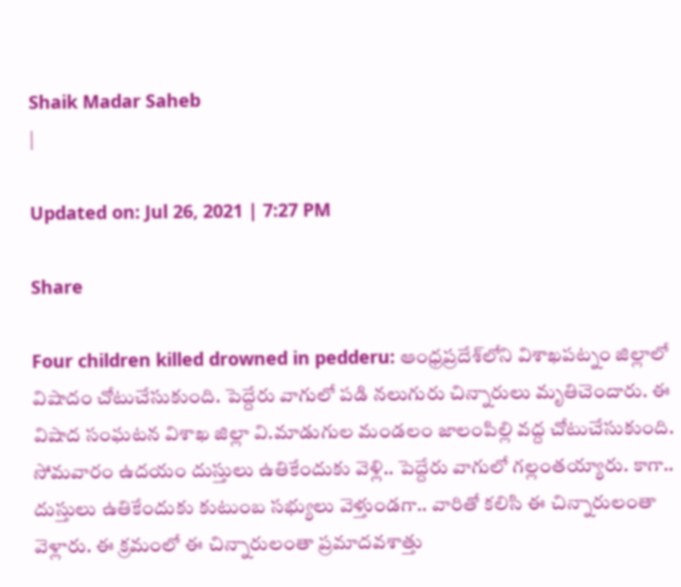Shaik Madar Saheb
|

Updated on: Jul 26, 2021 | 7:27 PM

Share

Four children killed drowned in pedderu: ఆంధ్రప్రదేశ్‌లోని విశాఖపట్నం జిల్లాలో విషాదం చోటుచేసుకుంది. పెద్దేరు వాగులో పడి నలుగురు చిన్నారులు మృతిచెందారు. ఈ విషాద సంఘటన విశాఖ జిల్లా వి.మాడుగుల మండలం జాలంపిల్లి వద్ద చోటుచేసుకుంది. సోమవారం ఉదయం దుస్తులు ఉతికేందుకు వెళ్లి.. పెద్దేరు వాగులో గల్లంతయ్యారు. కాగా.. దుస్తులు ఉతికేందుకు కుటుంబ సభ్యులు వెళ్తుండగా.. వారితో కలిసి ఈ చిన్నారులంతా వెళ్లారు. ఈ క్రమంలో ఈ చిన్నారులంతా ప్రమాదవశాత్తు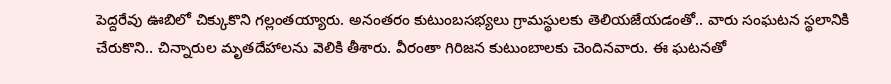పెద్దరేవు ఊబిలో చిక్కుకొని గల్లంతయ్యారు. అనంతరం కుటుంబసభ్యలు గ్రామస్థులకు తెలియజేయడంతో.. వారు సంఘటన స్థలానికి చేరుకొని.. చిన్నారుల మృతదేహాలను వెలికి తీశారు. వీరంతా గిరిజన కుటుంబాలకు చెందినవారు. ఈ ఘటనతో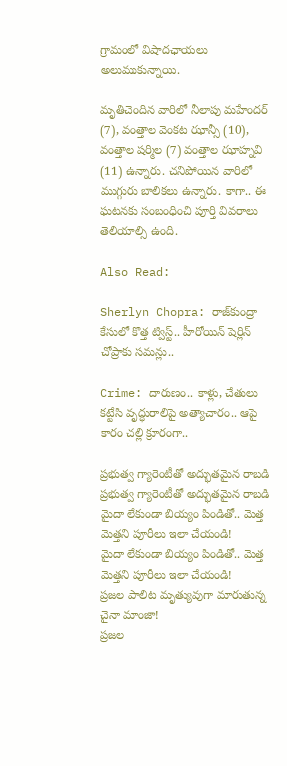గ్రామంలో విషాదఛాయలు అలుముకున్నాయి.

మృతిచెందిన వారిలో నీలాపు మహేందర్ (7), వంత్తాల వెంకట ఝాన్సీ (10), వంత్తాల షర్మిల (7) వంత్తాల ఝాహ్నవి (11) ఉన్నారు. చనిపోయిన వారిలో ముగ్గురు బాలికలు ఉన్నారు. కాగా.. ఈ ఘటనకు సంబంధించి పూర్తి వివరాలు తెలియాల్సి ఉంది.

Also Read:

Sherlyn Chopra: రాజ్‌కుంద్రా కేసులో కొత్త ట్విస్ట్‌.. హీరోయిన్ షెర్లిన్ చోప్రాకు సమన్లు..

Crime: దారుణం.. కాళ్లు, చేతులు కట్టేసి వృద్ధురాలిపై అత్యాచారం.. ఆపై కారం చల్లి క్రూరంగా..

ప్రభుత్వ గ్యారెంటీతో అద్భుతమైన రాబడి
ప్రభుత్వ గ్యారెంటీతో అద్భుతమైన రాబడి
మైదా లేకుండా బియ్యం పిండితో.. మెత్త మెత్తని పూరీలు ఇలా చేయండి!
మైదా లేకుండా బియ్యం పిండితో.. మెత్త మెత్తని పూరీలు ఇలా చేయండి!
ప్రజల పాలిట మృత్యువుగా మారుతున్న చైనా మాంజా!
ప్రజల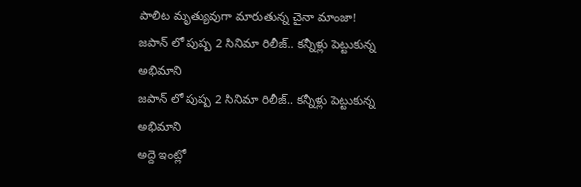పాలిట మృత్యువుగా మారుతున్న చైనా మాంజా!
జపాన్ లో పుష్ప 2 సినిమా రిలీజ్.. కన్నీళ్లు పెట్టుకున్న అభిమాని
జపాన్ లో పుష్ప 2 సినిమా రిలీజ్.. కన్నీళ్లు పెట్టుకున్న అభిమాని
అద్దె ఇంట్లో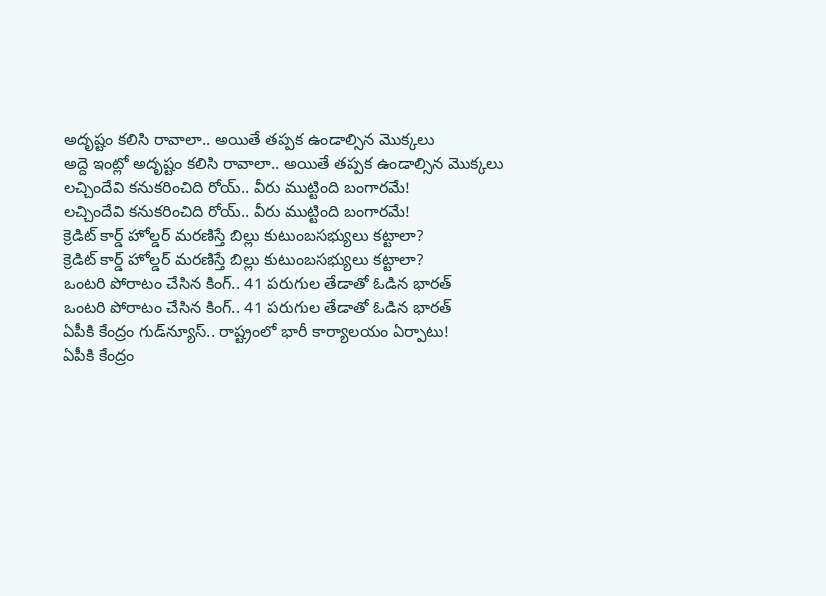అదృష్టం కలిసి రావాలా.. అయితే తప్పక ఉండాల్సిన మొక్కలు
అద్దె ఇంట్లో అదృష్టం కలిసి రావాలా.. అయితే తప్పక ఉండాల్సిన మొక్కలు
లచ్చిందేవి కనుకరించిది రోయ్.. వీరు ముట్టింది బంగారమే!
లచ్చిందేవి కనుకరించిది రోయ్.. వీరు ముట్టింది బంగారమే!
క్రెడిట్‌ కార్డ్‌ హోల్డర్‌ మరణిస్తే బిల్లు కుటుంబసభ్యులు కట్టాలా?
క్రెడిట్‌ కార్డ్‌ హోల్డర్‌ మరణిస్తే బిల్లు కుటుంబసభ్యులు కట్టాలా?
ఒంటరి పోరాటం చేసిన కింగ్.. 41 పరుగుల తేడాతో ఓడిన భారత్
ఒంటరి పోరాటం చేసిన కింగ్.. 41 పరుగుల తేడాతో ఓడిన భారత్
ఏపీకి కేంద్రం గుడ్‌న్యూస్.. రాష్ట్రంలో భారీ కార్యాలయం ఏర్పాటు!
ఏపీకి కేంద్రం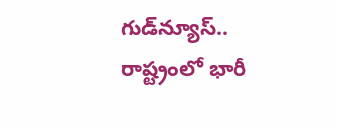గుడ్‌న్యూస్.. రాష్ట్రంలో భారీ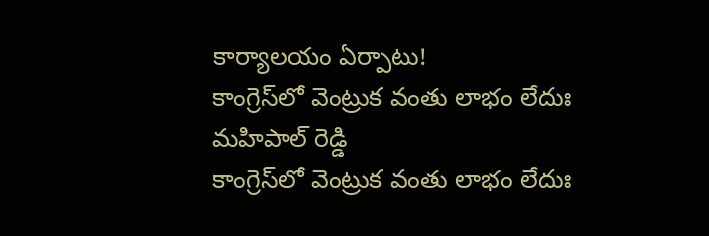కార్యాలయం ఏర్పాటు!
కాంగ్రెస్‌లో వెంట్రుక వంతు లాభం లేదుః మహిపాల్ రెడ్డి
కాంగ్రెస్‌లో వెంట్రుక వంతు లాభం లేదుః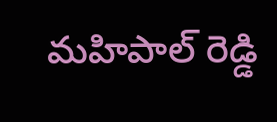మహిపాల్ రెడ్డి